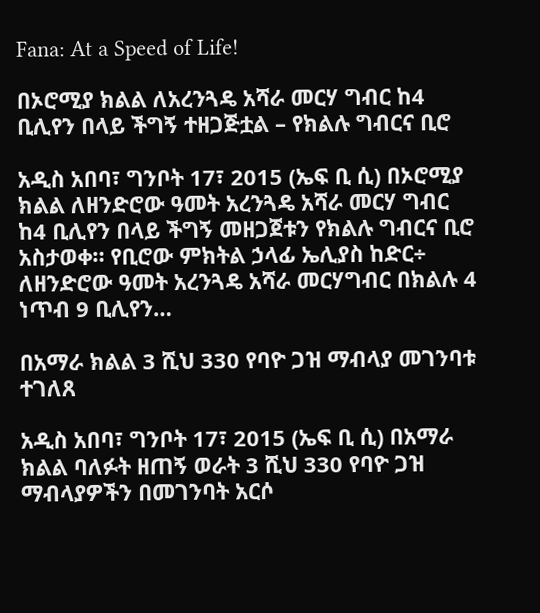Fana: At a Speed of Life!

በኦሮሚያ ክልል ለአረንጓዴ አሻራ መርሃ ግብር ከ4 ቢሊየን በላይ ችግኝ ተዘጋጅቷል – የክልሉ ግብርና ቢሮ

አዲስ አበባ፣ ግንቦት 17፣ 2015 (ኤፍ ቢ ሲ) በኦሮሚያ ክልል ለዘንድሮው ዓመት አረንጓዴ አሻራ መርሃ ግብር ከ4 ቢሊየን በላይ ችግኝ መዘጋጀቱን የክልሉ ግብርና ቢሮ አስታወቀ። የቢሮው ምክትል ኃላፊ ኤሊያስ ከድር÷ ለዘንድሮው ዓመት አረንጓዴ አሻራ መርሃግብር በክልሉ 4 ነጥብ 9 ቢሊየን…

በአማራ ክልል 3 ሺህ 330 የባዮ ጋዝ ማብላያ መገንባቱ ተገለጸ

አዲስ አበባ፣ ግንቦት 17፣ 2015 (ኤፍ ቢ ሲ) በአማራ ክልል ባለፉት ዘጠኝ ወራት 3 ሺህ 330 የባዮ ጋዝ ማብላያዎችን በመገንባት አርሶ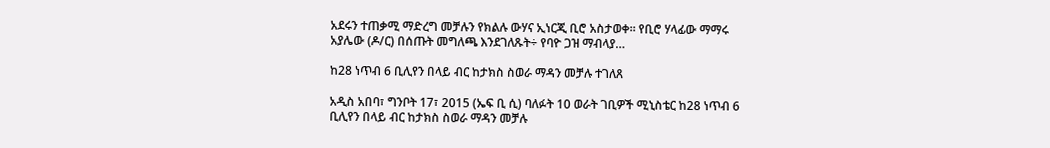አደሩን ተጠቃሚ ማድረግ መቻሉን የክልሉ ውሃና ኢነርጂ ቢሮ አስታወቀ። የቢሮ ሃላፊው ማማሩ አያሌው (ዶ/ር) በሰጡት መግለጫ እንደገለጹት÷ የባዮ ጋዝ ማብላያ…

ከ28 ነጥብ 6 ቢሊየን በላይ ብር ከታክስ ስወራ ማዳን መቻሉ ተገለጸ

አዲስ አበባ፣ ግንቦት 17፣ 2015 (ኤፍ ቢ ሲ) ባለፉት 10 ወራት ገቢዎች ሚኒስቴር ከ28 ነጥብ 6 ቢሊየን በላይ ብር ከታክስ ስወራ ማዳን መቻሉ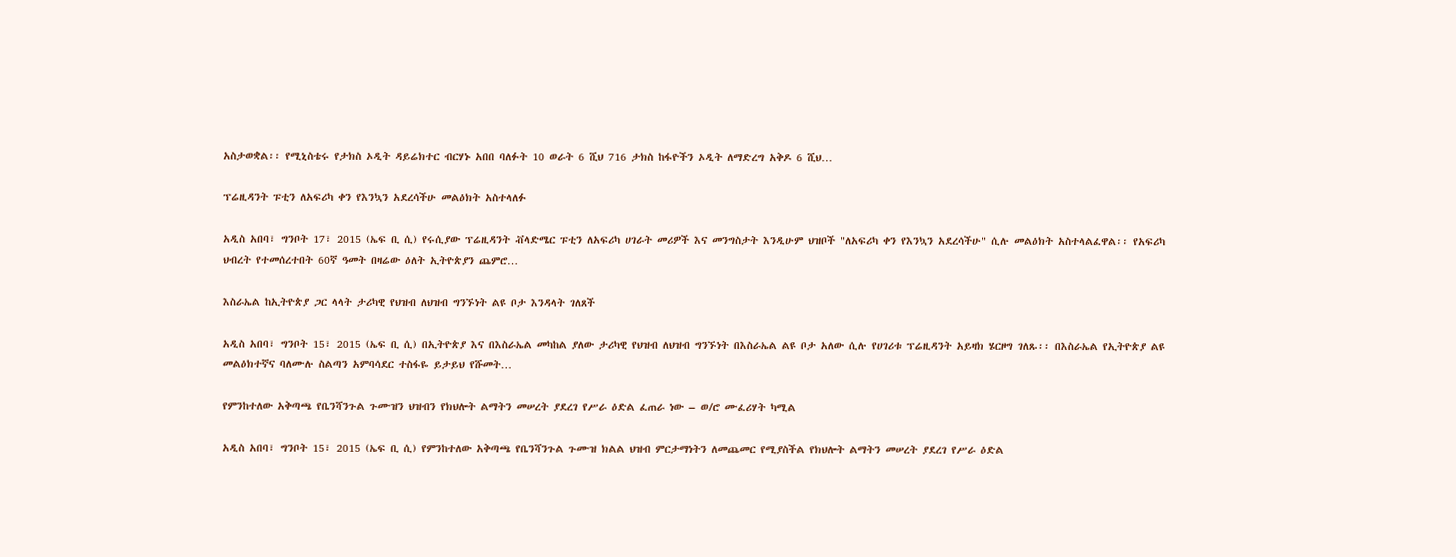አስታወቋል፡፡ የሚኒስቴሩ የታክስ ኦዲት ዳይሬክተር ብርሃኑ አበበ ባለፉት 10 ወራት 6 ሺህ 716 ታክስ ከፋዮችን ኦዲት ለማድረግ አቅዶ 6 ሺህ…

ፕሬዚዳንት ፑቲን ለአፍሪካ ቀን የእንኳን አደረሳችሁ መልዕክት አስተላለፉ

አዲስ አበባ፣ ግንቦት 17፣ 2015 (ኤፍ ቢ ሲ) የሩሲያው ፕሬዚዳንት ቭላድሜር ፑቲን ለአፍሪካ ሀገራት መሪዎች እና መንግስታት እንዲሁም ህዝቦች "ለአፍሪካ ቀን የእንኳን አደረሳችሁ" ሲሉ መልዕክት አስተላልፈዋል፡፡ የአፍሪካ ህብረት የተመሰረተበት 60ኛ ዓመት በዛሬው ዕለት ኢትዮጵያን ጨምሮ…

እስራኤል ከኢትዮጵያ ጋር ላላት ታሪካዊ የህዝብ ለህዝብ ግንኙነት ልዩ ቦታ እንዳላት ገለጸች

አዲስ አበባ፣ ግንቦት 15፣ 2015 (ኤፍ ቢ ሲ) በኢትዮጵያ እና በእስራኤል መካከል ያለው ታሪካዊ የህዝብ ለህዝብ ግንኙነት በእስራኤል ልዩ ቦታ አለው ሲሉ የሀገሪቱ ፕሬዚዳንት አይዛክ ሄርዞግ ገለጹ፡፡ በእስራኤል የኢትዮጵያ ልዩ መልዕክተኛና ባለሙሉ ስልጣን አምባሳደር ተስፋዬ ይታይህ የሹመት…

የምንከተለው አቅጣጫ የቤንሻንጉል ጉሙዝን ህዝብን የክህሎት ልማትን መሠረት ያደረገ የሥራ ዕድል ፈጠራ ነው – ወ/ሮ ሙፈሪሃት ካሚል

አዲስ አበባ፣ ግንቦት 15፣ 2015 (ኤፍ ቢ ሲ) የምንከተለው አቅጣጫ የቤንሻንጉል ጉሙዝ ክልል ህዝብ ምርታማነትን ለመጨመር የሚያስችል የክህሎት ልማትን መሠረት ያደረገ የሥራ ዕድል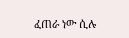ፈጠራ ነው ሲሉ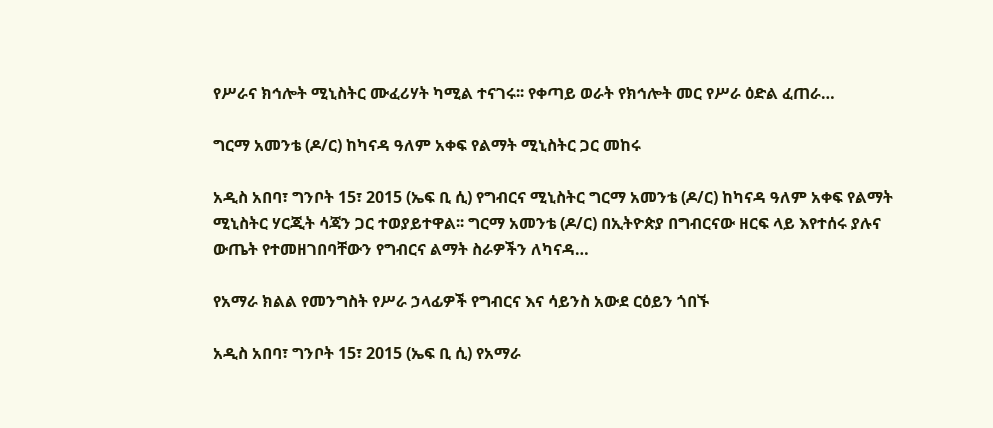የሥራና ክኅሎት ሚኒስትር ሙፈሪሃት ካሚል ተናገሩ፡፡ የቀጣይ ወራት የክኅሎት መር የሥራ ዕድል ፈጠራ…

ግርማ አመንቴ (ዶ/ር) ከካናዳ ዓለም አቀፍ የልማት ሚኒስትር ጋር መከሩ

አዲስ አበባ፣ ግንቦት 15፣ 2015 (ኤፍ ቢ ሲ) የግብርና ሚኒስትር ግርማ አመንቴ (ዶ/ር) ከካናዳ ዓለም አቀፍ የልማት ሚኒስትር ሃርጂት ሳጃን ጋር ተወያይተዋል፡፡ ግርማ አመንቴ (ዶ/ር) በኢትዮጵያ በግብርናው ዘርፍ ላይ እየተሰሩ ያሉና ውጤት የተመዘገበባቸውን የግብርና ልማት ስራዎችን ለካናዳ…

የአማራ ክልል የመንግስት የሥራ ኃላፊዎች የግብርና እና ሳይንስ አውደ ርዕይን ጎበኙ

አዲስ አበባ፣ ግንቦት 15፣ 2015 (ኤፍ ቢ ሲ) የአማራ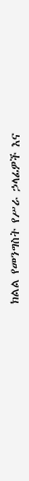ክልል የመንግስት የሥራ ኃላፊዎች እና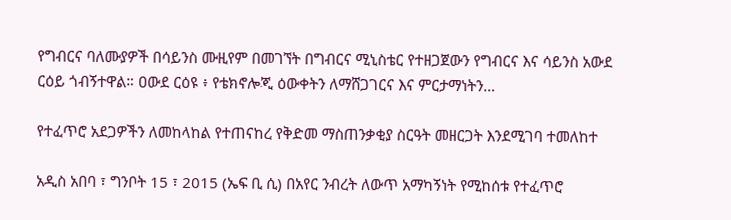የግብርና ባለሙያዎች በሳይንስ ሙዚየም በመገኘት በግብርና ሚኒስቴር የተዘጋጀውን የግብርና እና ሳይንስ አውደ ርዕይ ጎብኝተዋል። ዐውደ ርዕዩ ፥ የቴክኖሎጂ ዕውቀትን ለማሸጋገርና እና ምርታማነትን…

የተፈጥሮ አደጋዎችን ለመከላከል የተጠናከረ የቅድመ ማስጠንቃቂያ ስርዓት መዘርጋት እንደሚገባ ተመለከተ

አዲስ አበባ ፣ ግንቦት 15 ፣ 2015 (ኤፍ ቢ ሲ) በአየር ንብረት ለውጥ አማካኝነት የሚከሰቱ የተፈጥሮ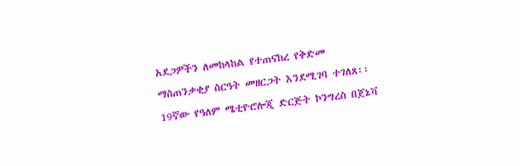አደጋዎችን ለመከላከል የተጠናከረ የቅድመ ማስጠንቃቂያ ስርዓት መዘርጋት እንደሚገባ ተገለጸ፡፡ 19ኛው የዓለም ሜቲዮሮሎጂ ድርጅት ኮንግረስ በጀኔቫ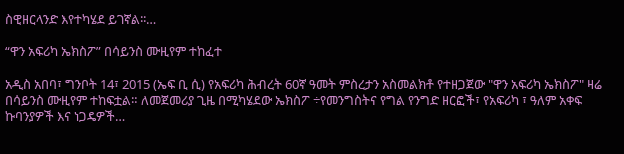ስዊዘርላንድ እየተካሄደ ይገኛል፡፡…

“ዋን አፍሪካ ኤክስፖ” በሳይንስ ሙዚየም ተከፈተ

አዲስ አበባ፣ ግንቦት 14፣ 2015 (ኤፍ ቢ ሲ) የአፍሪካ ሕብረት 60ኛ ዓመት ምስረታን አስመልክቶ የተዘጋጀው "ዋን አፍሪካ ኤክስፖ" ዛሬ በሳይንስ ሙዚየም ተከፍቷል። ለመጀመሪያ ጊዜ በሚካሄደው ኤክስፖ ÷የመንግስትና የግል የንግድ ዘርፎች፣ የአፍሪካ ፣ ዓለም አቀፍ ኩባንያዎች እና ነጋዴዎች…